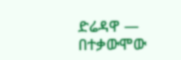ድሬዳዋ —
በተቃውሞው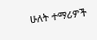ሁለት ተማሪዎች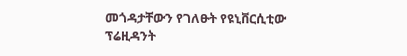መጎዳታቸውን የገለፁት የዩኒቨርሲቲው ፕሬዚዳንት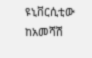ዩኒቨርሲቲው ከአመሻሽ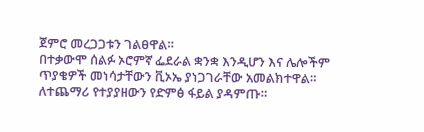ጀምሮ መረጋጋቱን ገልፀዋል።
በተቃውሞ ሰልፉ ኦሮምኛ ፌደራል ቋንቋ እንዲሆን እና ሌሎችም ጥያቄዎች መነሳታቸውን ቪኦኤ ያነጋገራቸው አመልክተዋል።
ለተጨማሪ የተያያዘውን የድምፅ ፋይል ያዳምጡ።